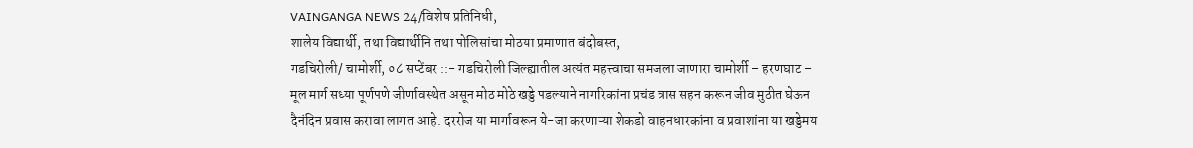VAINGANGA NEWS 24/विशेष प्रतिनिधी,
शालेय विद्यार्थी, तथा विद्यार्थीनि तथा पोलिसांचा मोठया प्रमाणात बंदोबस्त,
गडचिरोली/ चामोर्शी, ०८ सप्टेंबर ::- गडचिरोली जिल्ह्यातील अत्यंत महत्त्वाचा समजला जाणारा चामोर्शी – हरणघाट – मूल मार्ग सध्या पूर्णपणे जीर्णावस्थेत असून मोठ मोठे खड्डे पडल्याने नागरिकांना प्रचंड त्रास सहन करून जीव मुठीत घेऊन दैनंदिन प्रवास करावा लागत आहे. दररोज या मार्गावरून ये-जा करणाऱ्या शेकडो वाहनधारकांना व प्रवाशांना या खड्डेमय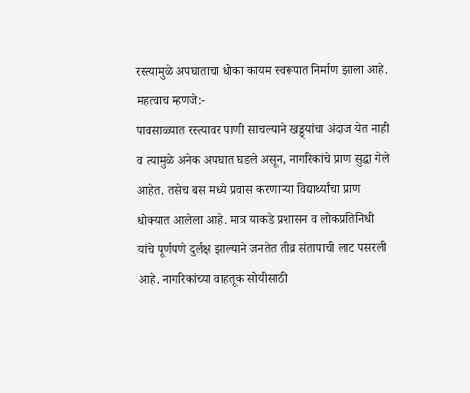रस्त्यामुळे अपघाताचा धोका कायम स्वरूपात निर्माण झाला आहे.
महत्वाच म्हणजे:-
पावसाळ्यात रस्त्यावर पाणी साचल्याने खड्ड्यांचा अंदाज येत नाही व त्यामुळे अनेक अपघात घडले असून, नागरिकांचे प्राण सुद्धा गेले आहेत. तसेच बस मध्ये प्रवास करणाऱ्या विद्यार्थ्यांचा प्राण धोक्यात आलेला आहे. मात्र याकडे प्रशासन व लोकप्रतिनिधी यांचे पूर्णपणे दुर्लक्ष झाल्याने जनतेत तीव्र संतापाची लाट पसरली आहे. नागरिकांच्या वाहतूक सोयीसाठी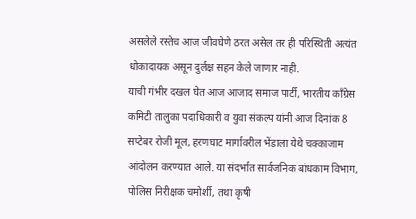असलेले रस्तेच आज जीवघेणे ठरत असेल तर ही परिस्थिती अत्यंत धोकादायक असून दुर्लक्ष सहन केले जाणार नाही.
याची गंभीर दखल घेत आज आजाद समाज पार्टी, भारतीय काँग्रेस कमिटी तालुका पदाधिकारी व युवा संकल्प यांनी आज दिनांक 8 सप्टेबर रोजी मूल, हरणघाट मार्गावरील भेंडाला येथे चक्काजाम आंदोलन करण्यात आले. या संदर्भात सार्वजनिक बांधकाम विभाग, पोलिस निरीक्षक चमोर्शी, तथा कृषी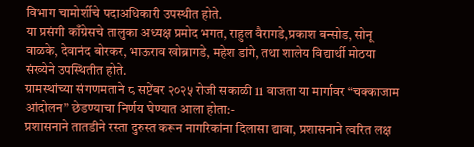विभाग चामोर्शीचे पदाअधिकारी उपस्थीत होते.
या प्रसंगी काँग्रेसचे तालुका अध्यक्ष प्रमोद भगत, राहुल वैरागडे,प्रकाश बन्सोड, सोनू वाळके, देवानंद बोरकर, भाऊराव खोब्रागडे, महेश डांगे, तथा शालेय विद्यार्थी मोठया संख्येने उपस्थितीत होते.
ग्रामस्थांच्या संगणमताने ८ सप्टेंबर २०२५ रोजी सकाळी 11 वाजता या मार्गावर “चक्काजाम आंदोलन” छेडण्याचा निर्णय घेण्यात आला होता:-
प्रशासनाने तातडीने रस्ता दुरुस्त करून नागरिकांना दिलासा द्यावा, प्रशासनाने त्वरित लक्ष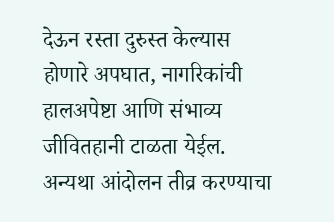देऊन रस्ता दुरुस्त केल्यास होणारे अपघात, नागरिकांची हालअपेष्टा आणि संभाव्य जीवितहानी टाळता येईल. अन्यथा आंदोलन तीव्र करण्याचा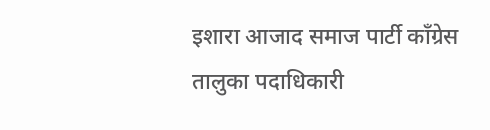इशारा आजाद समाज पार्टी काँग्रेस तालुका पदाधिकारी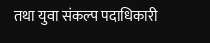तथा युवा संकल्प पदाधिकारी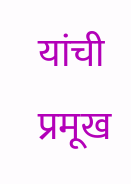यांची प्रमूख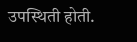उपस्थिती होती.